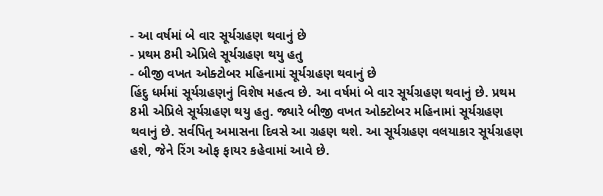- આ વર્ષમાં બે વાર સૂર્યગ્રહણ થવાનું છે
- પ્રથમ 8મી એપ્રિલે સૂર્યગ્રહણ થયુ હતુ
- બીજી વખત ઓક્ટોબર મહિનામાં સૂર્યગ્રહણ થવાનું છે
હિંદુ ધર્મમાં સૂર્યગ્રહણનું વિશેષ મહત્વ છે. આ વર્ષમાં બે વાર સૂર્યગ્રહણ થવાનું છે. પ્રથમ 8મી એપ્રિલે સૂર્યગ્રહણ થયુ હતુ. જ્યારે બીજી વખત ઓક્ટોબર મહિનામાં સૂર્યગ્રહણ થવાનું છે. સર્વપિતૃ અમાસના દિવસે આ ગ્રહણ થશે. આ સૂર્યગ્રહણ વલયાકાર સૂર્યગ્રહણ હશે, જેને રિંગ ઓફ ફાયર કહેવામાં આવે છે.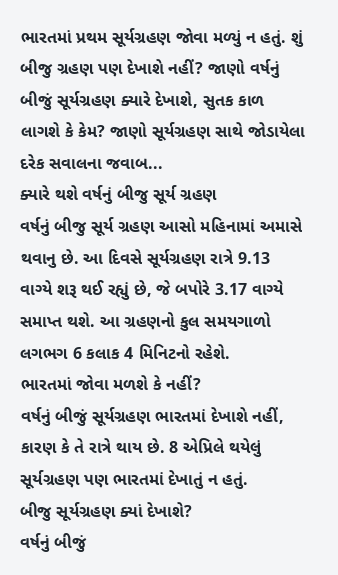ભારતમાં પ્રથમ સૂર્યગ્રહણ જોવા મળ્યું ન હતું. શું બીજુ ગ્રહણ પણ દેખાશે નહીં? જાણો વર્ષનું બીજું સૂર્યગ્રહણ ક્યારે દેખાશે, સુતક કાળ લાગશે કે કેમ? જાણો સૂર્યગ્રહણ સાથે જોડાયેલા દરેક સવાલના જવાબ...
ક્યારે થશે વર્ષનું બીજુ સૂર્ય ગ્રહણ
વર્ષનું બીજુ સૂર્ય ગ્રહણ આસો મહિનામાં અમાસે થવાનુ છે. આ દિવસે સૂર્યગ્રહણ રાત્રે 9.13 વાગ્યે શરૂ થઈ રહ્યું છે, જે બપોરે 3.17 વાગ્યે સમાપ્ત થશે. આ ગ્રહણનો કુલ સમયગાળો લગભગ 6 કલાક 4 મિનિટનો રહેશે.
ભારતમાં જોવા મળશે કે નહીં?
વર્ષનું બીજું સૂર્યગ્રહણ ભારતમાં દેખાશે નહીં, કારણ કે તે રાત્રે થાય છે. 8 એપ્રિલે થયેલું સૂર્યગ્રહણ પણ ભારતમાં દેખાતું ન હતું.
બીજુ સૂર્યગ્રહણ ક્યાં દેખાશે?
વર્ષનું બીજું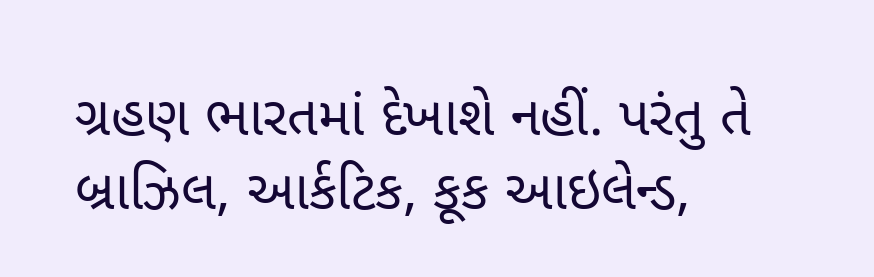ગ્રહણ ભારતમાં દેખાશે નહીં. પરંતુ તે બ્રાઝિલ, આર્કટિક, કૂક આઇલેન્ડ,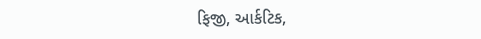ફિજી, આર્કટિક,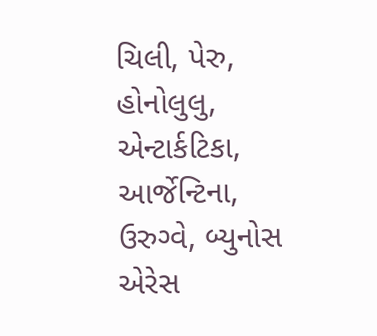ચિલી, પેરુ, હોનોલુલુ, એન્ટાર્કટિકા, આર્જેન્ટિના, ઉરુગ્વે, બ્યુનોસ એરેસ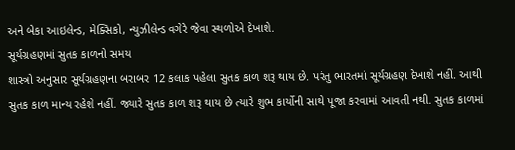અને બેકા આઇલેન્ડ, મેક્સિકો, ન્યુઝીલેન્ડ વગેરે જેવા સ્થળોએ દેખાશે.
સૂર્યગ્રહણમાં સુતક કાળનો સમય
શાસ્ત્રો અનુસાર સૂર્યગ્રહણના બરાબર 12 કલાક પહેલા સુતક કાળ શરૂ થાય છે. પરંતુ ભારતમાં સૂર્યગ્રહણ દેખાશે નહીં. આથી સુતક કાળ માન્ય રહેશે નહીં. જ્યારે સુતક કાળ શરૂ થાય છે ત્યારે શુભ કાર્યોની સાથે પૂજા કરવામાં આવતી નથી. સુતક કાળમાં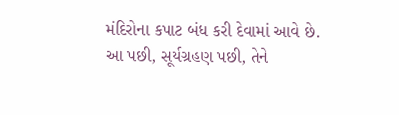મંદિરોના કપાટ બંધ કરી દેવામાં આવે છે. આ પછી, સૂર્યગ્રહણ પછી, તેને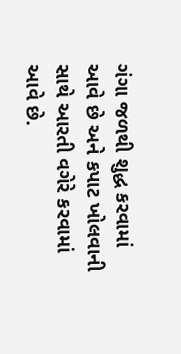ગંગા જળથી શુદ્ધ કરવામાં આવે છે અને કપાટ ખોલવાની સાથે આરતી વગેરે કરવામાં આવે છે.